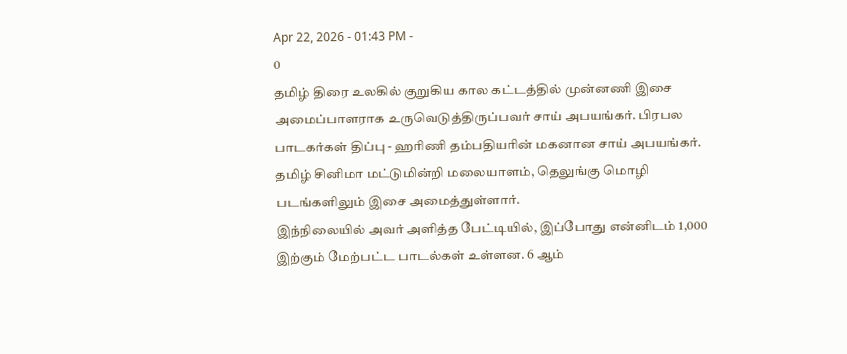Apr 22, 2026 - 01:43 PM -
0
தமிழ் திரை உலகில் குறுகிய கால கட்டத்தில் முன்னணி இசை அமைப்பாளராக உருவெடுத்திருப்பவர் சாய் அபயங்கர். பிரபல பாடகர்கள் திப்பு - ஹரிணி தம்பதியரின் மகனான சாய் அபயங்கர். தமிழ் சினிமா மட்டுமின்றி மலையாளம், தெலுங்கு மொழி படங்களிலும் இசை அமைத்துள்ளார்.
இந்நிலையில் அவர் அளித்த பேட்டியில், இப்போது என்னிடம் 1,000 இற்கும் மேற்பட்ட பாடல்கள் உள்ளன. 6 ஆம்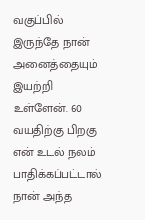வகுப்பில் இருந்தே நான் அனைத்தையும் இயற்றி உள்ளேன். 60 வயதிற்கு பிறகு என் உடல் நலம் பாதிக்கப்பட்டால் நான் அந்த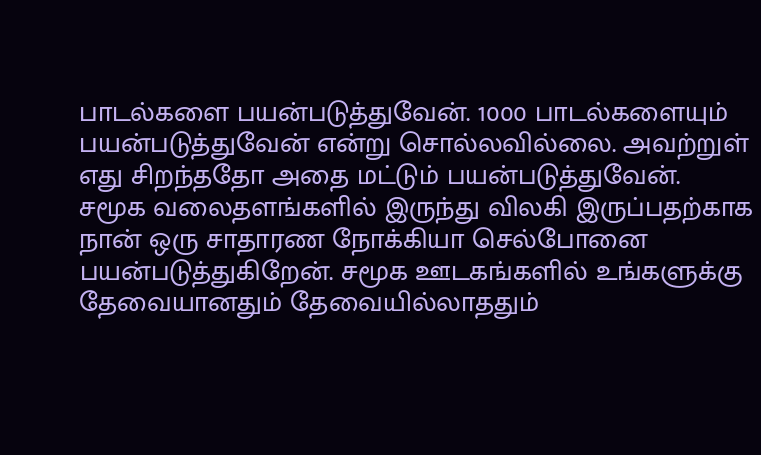பாடல்களை பயன்படுத்துவேன். 1000 பாடல்களையும் பயன்படுத்துவேன் என்று சொல்லவில்லை. அவற்றுள் எது சிறந்ததோ அதை மட்டும் பயன்படுத்துவேன்.
சமூக வலைதளங்களில் இருந்து விலகி இருப்பதற்காக நான் ஒரு சாதாரண நோக்கியா செல்போனை பயன்படுத்துகிறேன். சமூக ஊடகங்களில் உங்களுக்கு தேவையானதும் தேவையில்லாததும்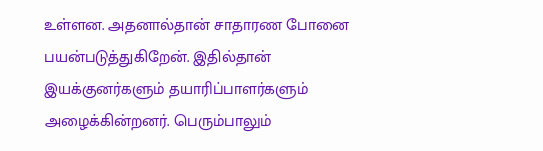உள்ளன. அதனால்தான் சாதாரண போனை பயன்படுத்துகிறேன். இதில்தான் இயக்குனர்களும் தயாரிப்பாளர்களும் அழைக்கின்றனர். பெரும்பாலும்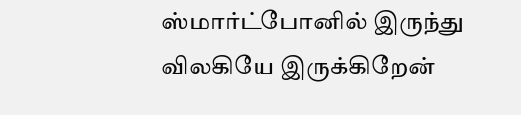ஸ்மார்ட்போனில் இருந்து விலகியே இருக்கிறேன்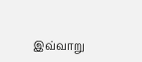இவ்வாறு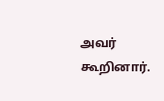அவர் கூறினார்.